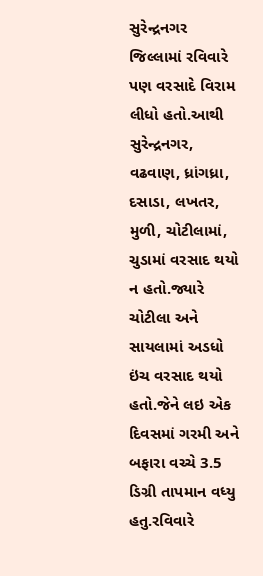સુરેન્દ્રનગર જિલ્લામાં રવિવારે પણ વરસાદે વિરામ લીધો હતો.આથી સુરેન્દ્રનગર, વઢવાણ, ધ્રાંગધ્રા, દસાડા, લખતર, મુળી, ચોટીલામાં, ચુડામાં વરસાદ થયો ન હતો.જ્યારે ચોટીલા અને સાયલામાં અડધો ઇંચ વરસાદ થયો હતો.જેને લઇ એક દિવસમાં ગરમી અને બફારા વચ્ચે 3.5 ડિગ્રી તાપમાન વધ્યુ હતુ.રવિવારે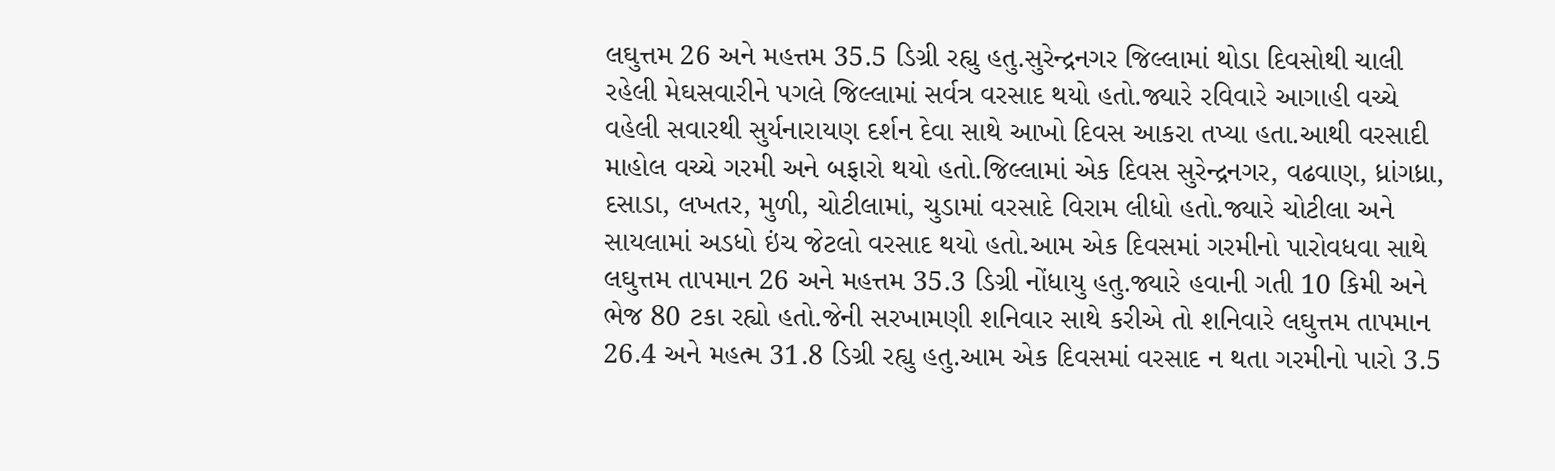લઘુત્તમ 26 અને મહત્તમ 35.5 ડિગ્રી રહ્યુ હતુ.સુરેન્દ્રનગર જિલ્લામાં થોડા દિવસોથી ચાલી રહેલી મેઘસવારીને પગલે જિલ્લામાં સર્વત્ર વરસાદ થયો હતો.જ્યારે રવિવારે આગાહી વચ્ચે વહેલી સવારથી સુર્યનારાયણ દર્શન દેવા સાથે આખો દિવસ આકરા તપ્યા હતા.આથી વરસાદી માહોલ વચ્ચે ગરમી અને બફારો થયો હતો.જિલ્લામાં એક દિવસ સુરેન્દ્રનગર, વઢવાણ, ધ્રાંગધ્રા, દસાડા, લખતર, મુળી, ચોટીલામાં, ચુડામાં વરસાદે વિરામ લીધો હતો.જ્યારે ચોટીલા અને સાયલામાં અડધો ઇંચ જેટલો વરસાદ થયો હતો.આમ એક દિવસમાં ગરમીનો પારોવધવા સાથે લઘુત્તમ તાપમાન 26 અને મહત્તમ 35.3 ડિગ્રી નોંધાયુ હતુ.જ્યારે હવાની ગતી 10 કિમી અને ભેજ 80 ટકા રહ્યો હતો.જેની સરખામણી શનિવાર સાથે કરીએ તો શનિવારે લઘુત્તમ તાપમાન 26.4 અને મહત્મ 31.8 ડિગ્રી રહ્યુ હતુ.આમ એક દિવસમાં વરસાદ ન થતા ગરમીનો પારો 3.5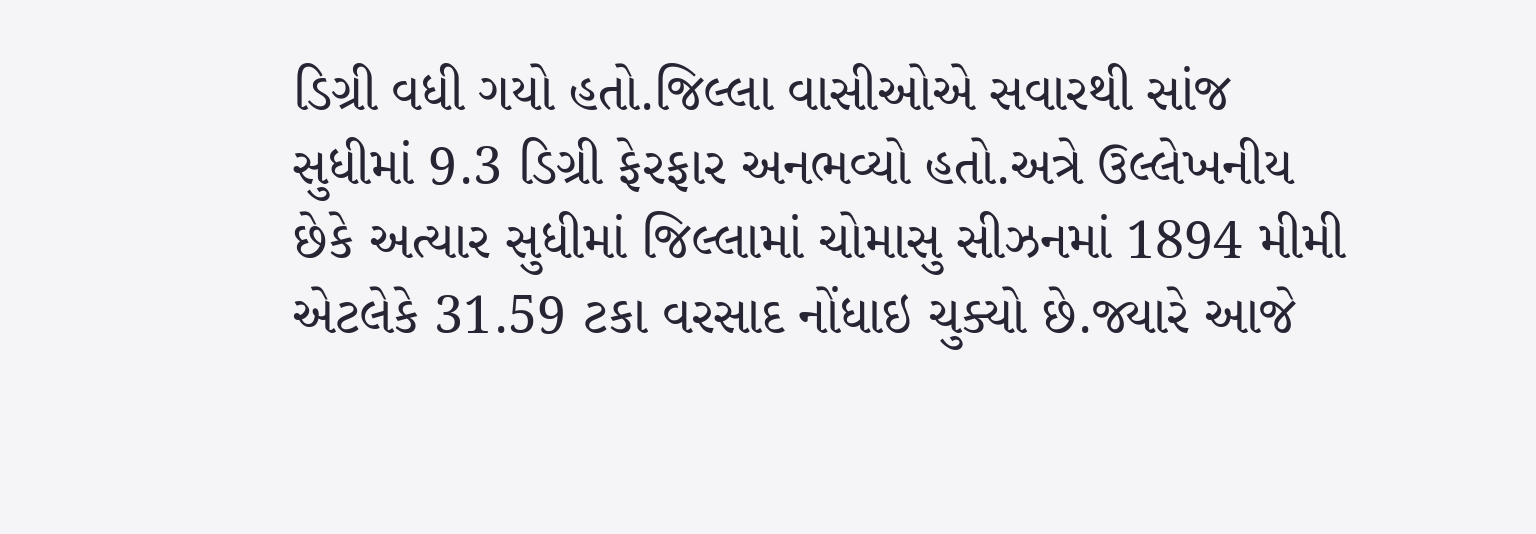ડિગ્રી વધી ગયો હતો.જિલ્લા વાસીઓએ સવારથી સાંજ સુધીમાં 9.3 ડિગ્રી ફેરફાર અનભવ્યો હતો.અત્રે ઉલ્લેખનીય છેકે અત્યાર સુધીમાં જિલ્લામાં ચોમાસુ સીઝનમાં 1894 મીમી એટલેકે 31.59 ટકા વરસાદ નોંધાઇ ચુક્યો છે.જ્યારે આજે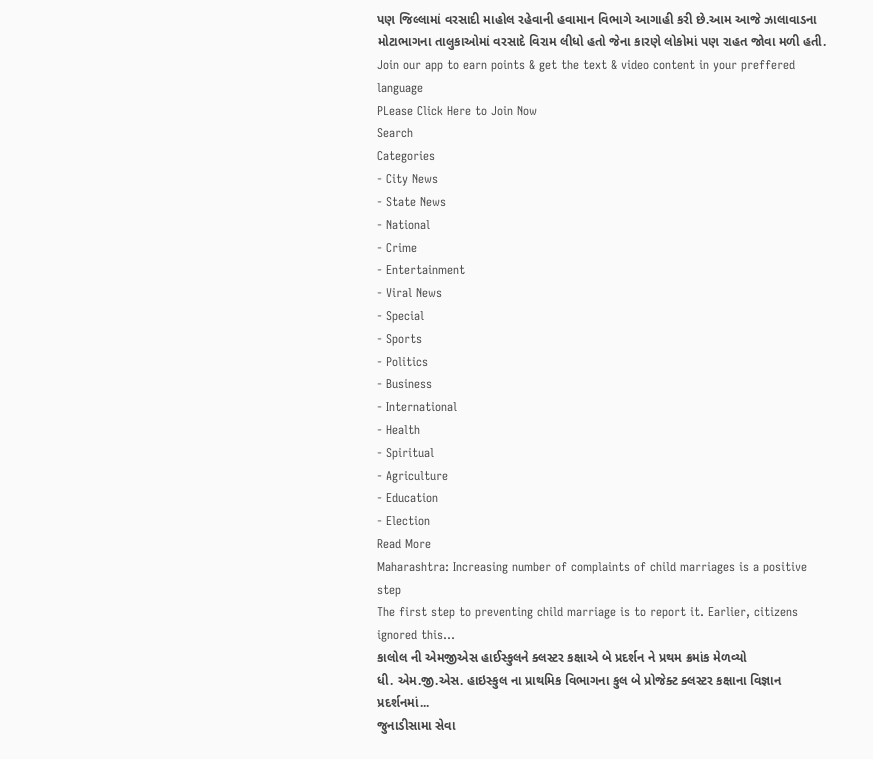પણ જિલ્લામાં વરસાદી માહોલ રહેવાની હવામાન વિભાગે આગાહી કરી છે.આમ આજે ઝાલાવાડના મોટાભાગના તાલુકાઓમાં વરસાદે વિરામ લીધો હતો જેના કારણે લોકોમાં પણ રાહત જોવા મળી હતી.
Join our app to earn points & get the text & video content in your preffered language
PLease Click Here to Join Now
Search
Categories
- City News
- State News
- National
- Crime
- Entertainment
- Viral News
- Special
- Sports
- Politics
- Business
- International
- Health
- Spiritual
- Agriculture
- Education
- Election
Read More
Maharashtra: Increasing number of complaints of child marriages is a positive step
The first step to preventing child marriage is to report it. Earlier, citizens ignored this...
કાલોલ ની એમજીએસ હાઈસ્કુલને ક્લસ્ટર કક્ષાએ બે પ્રદર્શન ને પ્રથમ ક્રમાંક મેળવ્યો
ધી. એમ.જી.એસ. હાઇસ્કુલ ના પ્રાથમિક વિભાગના કુલ બે પ્રોજેક્ટ ક્લસ્ટર કક્ષાના વિજ્ઞાન પ્રદર્શનમાં...
જુનાડીસામા સેવા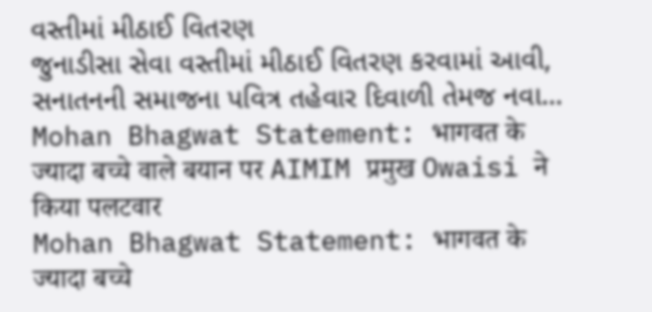વસ્તીમાં મીઠાઈ વિતરણ
જુનાડીસા સેવા વસ્તીમાં મીઠાઈ વિતરણ કરવામાં આવી,
સનાતનની સમાજના પવિત્ર તહેવાર દિવાળી તેમજ નવા...
Mohan Bhagwat Statement: भागवत के ज्यादा बच्चे वाले बयान पर AIMIM प्रमुख Owaisi ने किया पलटवार
Mohan Bhagwat Statement: भागवत के ज्यादा बच्चे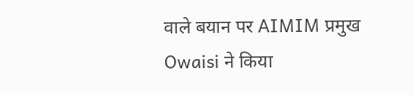वाले बयान पर AIMIM प्रमुख Owaisi ने किया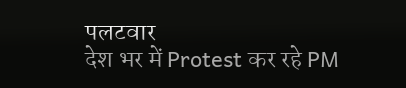पलटवार
देश भर में Protest कर रहे PM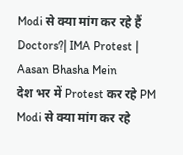Modi से क्या मांग कर रहे हैं Doctors?| IMA Protest | Aasan Bhasha Mein
देश भर में Protest कर रहे PM Modi से क्या मांग कर रहे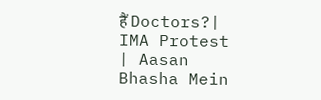हैं Doctors?| IMA Protest | Aasan Bhasha Mein